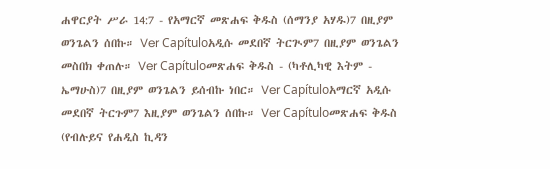ሐዋርያት ሥራ 14:7 - የአማርኛ መጽሐፍ ቅዱስ (ሰማንያ አሃዱ)7 በዚያም ወንጌልን ሰበኩ። Ver Capítuloአዲሱ መደበኛ ትርጒም7 በዚያም ወንጌልን መስበክ ቀጠሉ። Ver Capítuloመጽሐፍ ቅዱስ - (ካቶሊካዊ እትም - ኤማሁስ)7 በዚያም ወንጌልን ይሰብኩ ነበር። Ver Capítuloአማርኛ አዲሱ መደበኛ ትርጉም7 እዚያም ወንጌልን ሰበኩ። Ver Capítuloመጽሐፍ ቅዱስ (የብሉይና የሐዲስ ኪዳን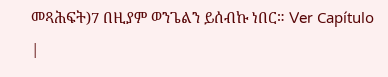መጻሕፍት)7 በዚያም ወንጌልን ይሰብኩ ነበር። Ver Capítulo |